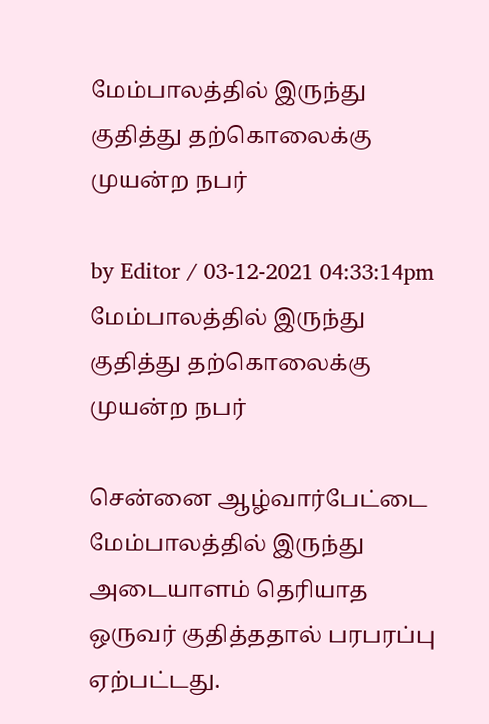மேம்பாலத்தில் இருந்து குதித்து தற்கொலைக்கு முயன்ற நபர்

by Editor / 03-12-2021 04:33:14pm
மேம்பாலத்தில் இருந்து குதித்து தற்கொலைக்கு முயன்ற நபர்

சென்னை ஆழ்வார்பேட்டை மேம்பாலத்தில் இருந்து அடையாளம் தெரியாத ஒருவர் குதித்ததால் பரபரப்பு ஏற்பட்டது.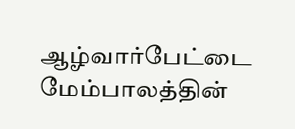ஆழ்வார்பேட்டை மேம்பாலத்தின்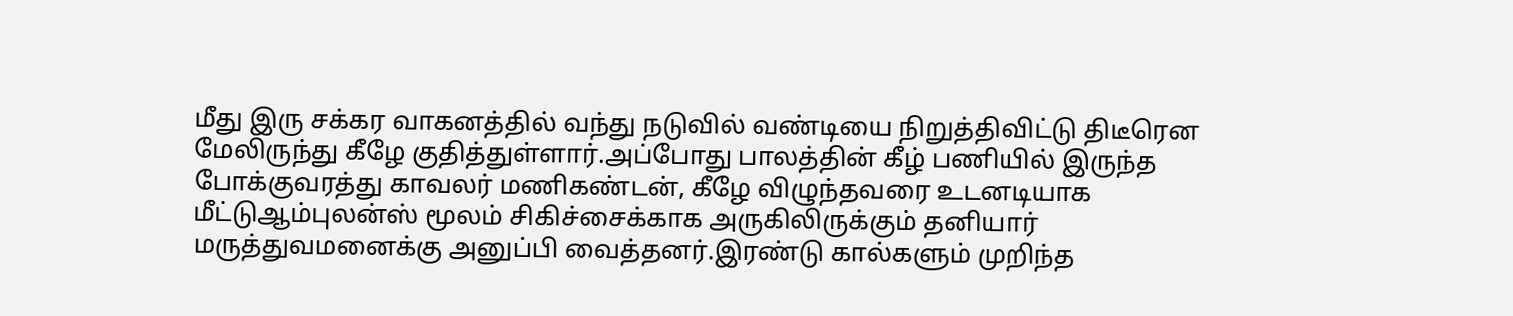மீது இரு சக்கர வாகனத்தில் வந்து நடுவில் வண்டியை நிறுத்திவிட்டு திடீரென மேலிருந்து கீழே குதித்துள்ளார்.அப்போது பாலத்தின் கீழ் பணியில் இருந்த போக்குவரத்து காவலர் மணிகண்டன், கீழே விழுந்தவரை உடனடியாக மீட்டுஆம்புலன்ஸ் மூலம் சிகிச்சைக்காக அருகிலிருக்கும் தனியார் மருத்துவமனைக்கு அனுப்பி வைத்தனர்.இரண்டு கால்களும் முறிந்த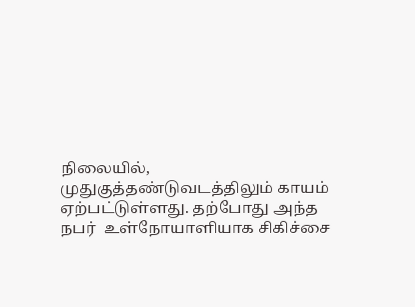நிலையில், முதுகுத்தண்டுவடத்திலும் காயம் ஏற்பட்டுள்ளது. தற்போது அந்த நபர்  உள்நோயாளியாக சிகிச்சை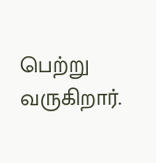பெற்று வருகிறார்.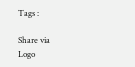Tags :

Share via
Logo